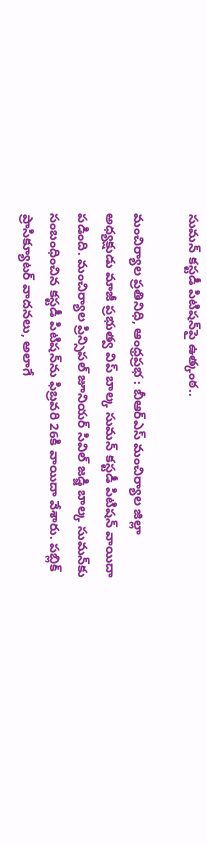సుమన్ కస్టడీ పిటిషన్‌పై ఉత్కంఠ..

మంచిర్యాల ప్రతినిధి, ఆంధ్రప్రభ : బీఆర్ఎస్ మంచిర్యాల జిల్లా అధ్యక్షుడు మాజీ ప్రభుత్వ విప్ బాల్క సుమన్ కస్టడీ పిటిషన్ వాయిదా పడింది. మంచిర్యాల ప్రిన్సిపల్ జూనియర్ సివిల్ జడ్జి బాల్క సుమన్‌కు సంబంధించిన కస్టడీ పిటిషన్‌ను ఫిబ్రవరి 26కి వాయిదా వేశారు. పబ్లిక్ ప్రాసిక్యూటర్ వాదనలు, అలాగే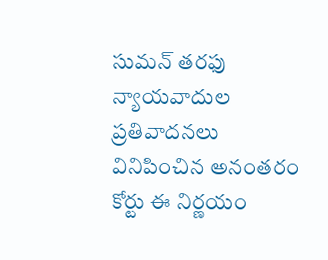సుమన్ తరఫు న్యాయవాదుల ప్రతివాదనలు వినిపించిన అనంతరం కోర్టు ఈ నిర్ణయం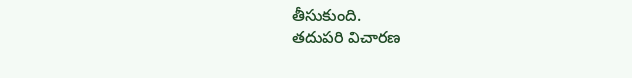తీసుకుంది.
తదుపరి విచారణ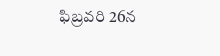ఫిబ్రవరి 26న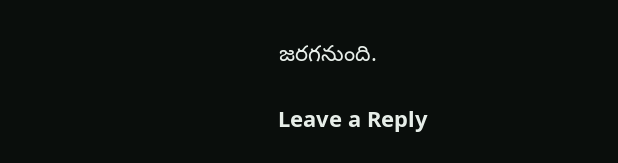జరగనుంది.

Leave a Reply